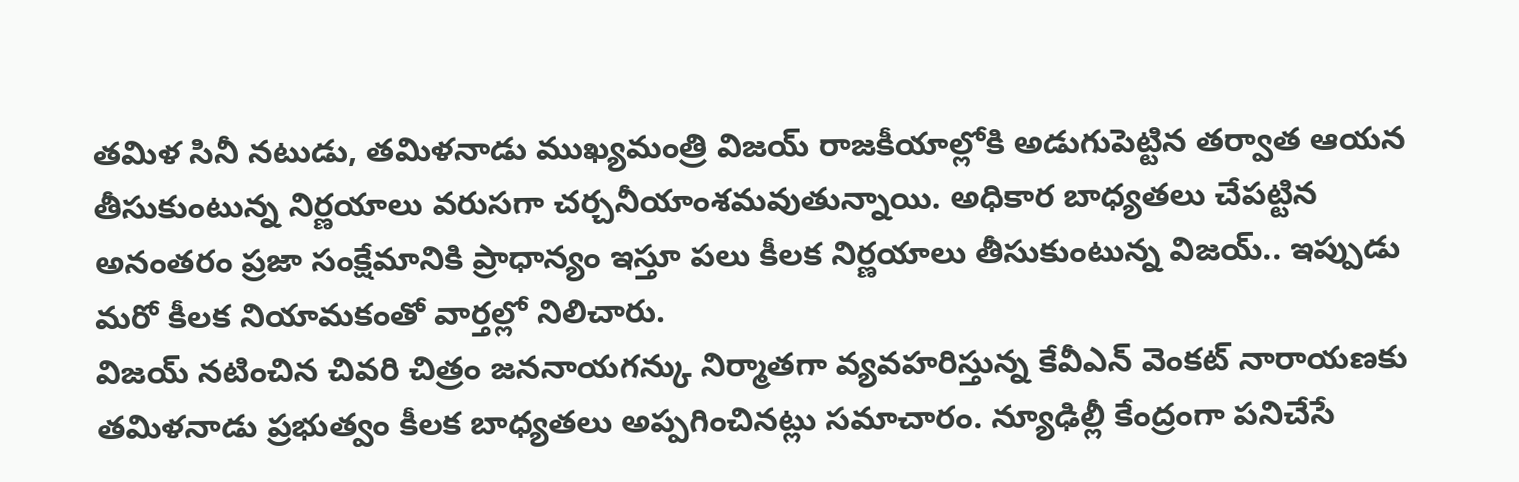తమిళ సినీ నటుడు, తమిళనాడు ముఖ్యమంత్రి విజయ్ రాజకీయాల్లోకి అడుగుపెట్టిన తర్వాత ఆయన తీసుకుంటున్న నిర్ణయాలు వరుసగా చర్చనీయాంశమవుతున్నాయి. అధికార బాధ్యతలు చేపట్టిన అనంతరం ప్రజా సంక్షేమానికి ప్రాధాన్యం ఇస్తూ పలు కీలక నిర్ణయాలు తీసుకుంటున్న విజయ్.. ఇప్పుడు మరో కీలక నియామకంతో వార్తల్లో నిలిచారు.
విజయ్ నటించిన చివరి చిత్రం జననాయగన్కు నిర్మాతగా వ్యవహరిస్తున్న కేవీఎన్ వెంకట్ నారాయణకు తమిళనాడు ప్రభుత్వం కీలక బాధ్యతలు అప్పగించినట్లు సమాచారం. న్యూఢిల్లీ కేంద్రంగా పనిచేసే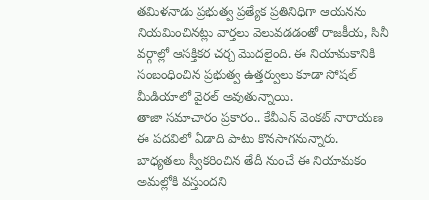తమిళనాడు ప్రభుత్వ ప్రత్యేక ప్రతినిధిగా ఆయనను నియమించినట్లు వార్తలు వెలువడడంతో రాజకీయ, సినీ వర్గాల్లో ఆసక్తికర చర్చ మొదలైంది. ఈ నియామకానికి సంబంధించిన ప్రభుత్వ ఉత్తర్వులు కూడా సోషల్ మీడియాలో వైరల్ అవుతున్నాయి.
తాజా సమాచారం ప్రకారం.. కేవీఎన్ వెంకట్ నారాయణ ఈ పదవిలో ఏడాది పాటు కొనసాగనున్నారు. బాధ్యతలు స్వీకరించిన తేదీ నుంచే ఈ నియామకం అమల్లోకి వస్తుందని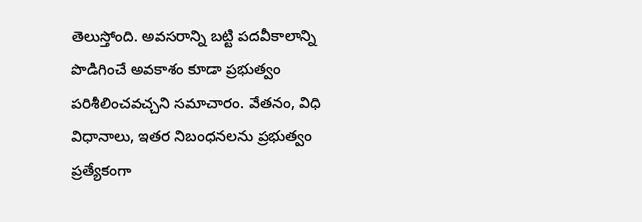తెలుస్తోంది. అవసరాన్ని బట్టి పదవీకాలాన్ని పొడిగించే అవకాశం కూడా ప్రభుత్వం పరిశీలించవచ్చని సమాచారం. వేతనం, విధి విధానాలు, ఇతర నిబంధనలను ప్రభుత్వం ప్రత్యేకంగా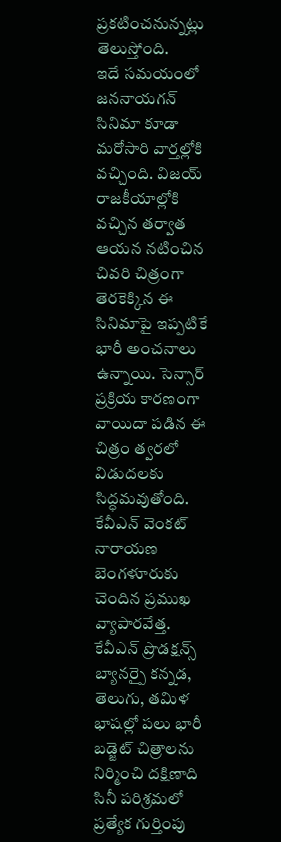ప్రకటించనున్నట్లు తెలుస్తోంది.
ఇదే సమయంలో జననాయగన్ సినిమా కూడా మరోసారి వార్తల్లోకి వచ్చింది. విజయ్ రాజకీయాల్లోకి వచ్చిన తర్వాత ఆయన నటించిన చివరి చిత్రంగా తెరకెక్కిన ఈ సినిమాపై ఇప్పటికే భారీ అంచనాలు ఉన్నాయి. సెన్సార్ ప్రక్రియ కారణంగా వాయిదా పడిన ఈ చిత్రం త్వరలో విడుదలకు సిద్ధమవుతోంది.
కేవీఎన్ వెంకట్ నారాయణ బెంగళూరుకు చెందిన ప్రముఖ వ్యాపారవేత్త. కేవీఎన్ ప్రొడక్షన్స్ బ్యానర్పై కన్నడ, తెలుగు, తమిళ భాషల్లో పలు భారీ బడ్జెట్ చిత్రాలను నిర్మించి దక్షిణాది సినీ పరిశ్రమలో ప్రత్యేక గుర్తింపు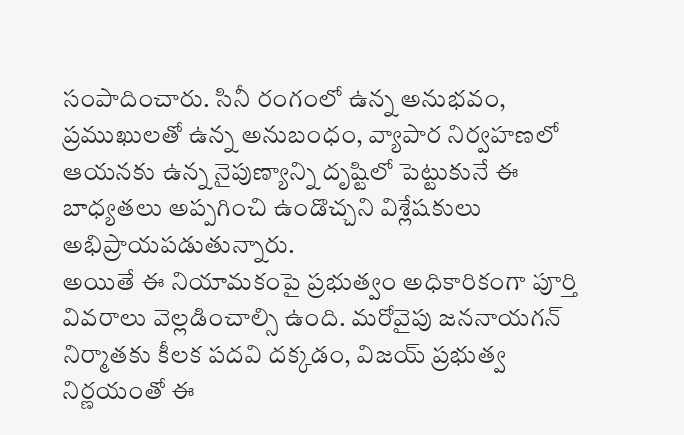సంపాదించారు. సినీ రంగంలో ఉన్న అనుభవం, ప్రముఖులతో ఉన్న అనుబంధం, వ్యాపార నిర్వహణలో ఆయనకు ఉన్న నైపుణ్యాన్ని దృష్టిలో పెట్టుకునే ఈ బాధ్యతలు అప్పగించి ఉండొచ్చని విశ్లేషకులు అభిప్రాయపడుతున్నారు.
అయితే ఈ నియామకంపై ప్రభుత్వం అధికారికంగా పూర్తి వివరాలు వెల్లడించాల్సి ఉంది. మరోవైపు జననాయగన్ నిర్మాతకు కీలక పదవి దక్కడం, విజయ్ ప్రభుత్వ నిర్ణయంతో ఈ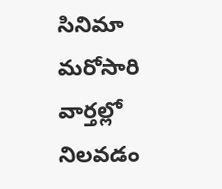సినిమా మరోసారి వార్తల్లో నిలవడం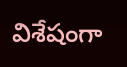విశేషంగా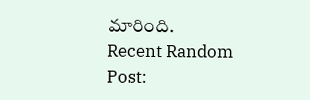మారింది.
Recent Random Post: